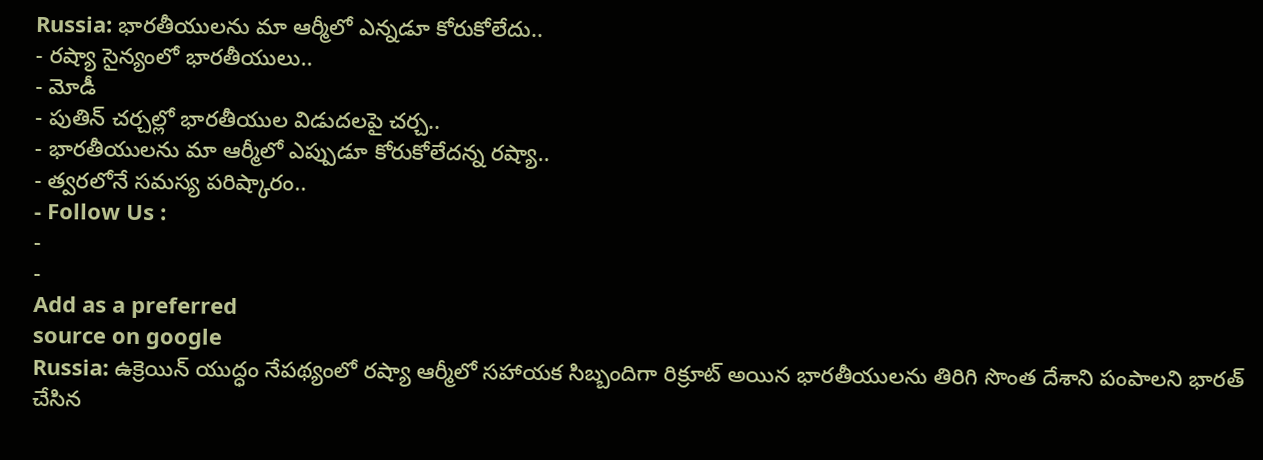Russia: భారతీయులను మా ఆర్మీలో ఎన్నడూ కోరుకోలేదు..
- రష్యా సైన్యంలో భారతీయులు..
- మోడీ
- పుతిన్ చర్చల్లో భారతీయుల విడుదలపై చర్చ..
- భారతీయులను మా ఆర్మీలో ఎప్పుడూ కోరుకోలేదన్న రష్యా..
- త్వరలోనే సమస్య పరిష్కారం..
- Follow Us :
-
-
Add as a preferred
source on google
Russia: ఉక్రెయిన్ యుద్ధం నేపథ్యంలో రష్యా ఆర్మీలో సహాయక సిబ్బందిగా రిక్రూట్ అయిన భారతీయులను తిరిగి సొంత దేశాని పంపాలని భారత్ చేసిన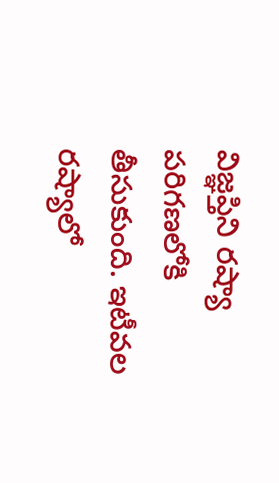విజ్ఞప్తిని రష్యా పరిగణలోకి తీసుకుంది. ఇటీవల రష్యాలో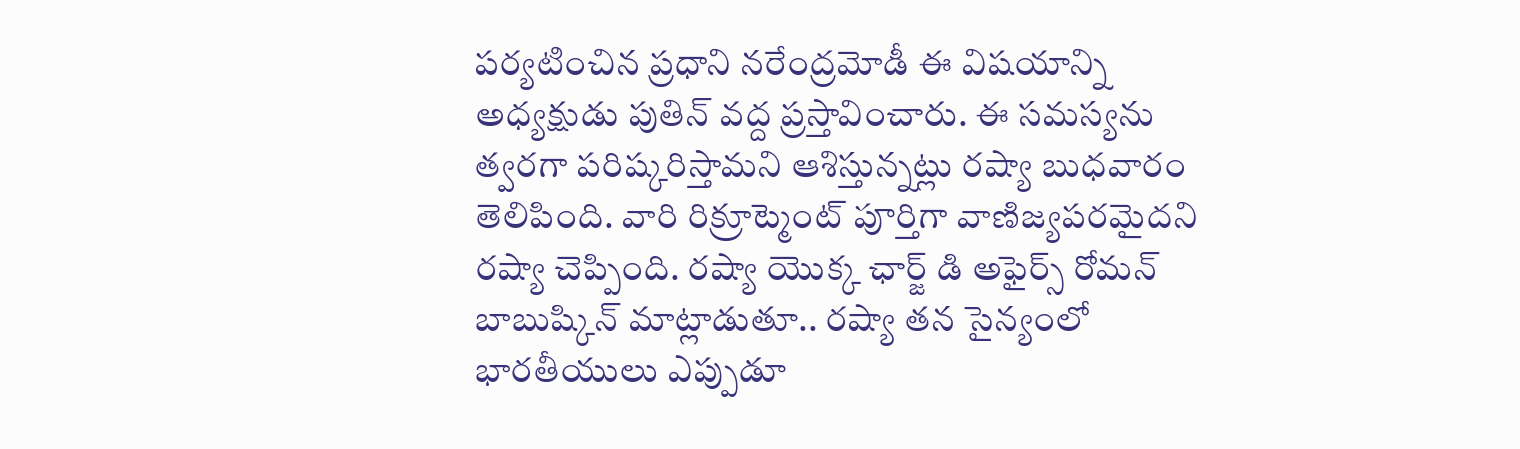పర్యటించిన ప్రధాని నరేంద్రమోడీ ఈ విషయాన్ని అధ్యక్షుడు పుతిన్ వద్ద ప్రస్తావించారు. ఈ సమస్యను త్వరగా పరిష్కరిస్తామని ఆశిస్తున్నట్లు రష్యా బుధవారం తెలిపింది. వారి రిక్రూట్మెంట్ పూర్తిగా వాణిజ్యపరమైదని రష్యా చెప్పింది. రష్యా యొక్క ఛార్జ్ డి అఫైర్స్ రోమన్ బాబుష్కిన్ మాట్లాడుతూ.. రష్యా తన సైన్యంలో భారతీయులు ఎప్పుడూ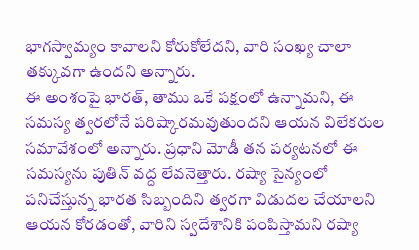భాగస్వామ్యం కావాలని కోరుకోలేదని, వారి సంఖ్య చాలా తక్కువగా ఉందని అన్నారు.
ఈ అంశంపై భారత్, తాము ఒకే పక్షంలో ఉన్నామని, ఈ సమస్య త్వరలోనే పరిష్కారమవుతుందని ఆయన విలేకరుల సమావేశంలో అన్నారు. ప్రధాని మోడీ తన పర్యటనలో ఈ సమస్యను పుతిన్ వద్ద లేవనెత్తారు. రష్యా సైన్యంలో పనిచేస్తున్న భారత సిబ్బందిని త్వరగా విడుదల చేయాలని ఆయన కోరడంతో, వారిని స్వదేశానికి పంపిస్తామని రష్యా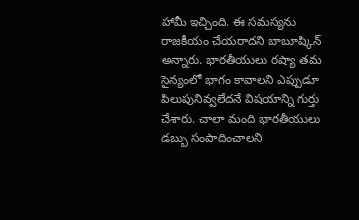హామీ ఇచ్చింది. ఈ సమస్యను రాజకీయం చేయరాదని బాబూష్కిన్ అన్నారు. భారతీయులు రష్యా తమ సైన్యంలో భాగం కావాలని ఎప్పుడూ పిలుపునివ్వలేదనే విషయాన్ని గుర్తు చేశారు. చాలా మంది భారతీయులు డబ్బు సంపాదించాలని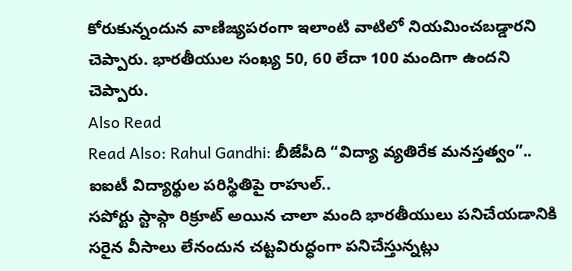కోరుకున్నందున వాణిజ్యపరంగా ఇలాంటి వాటిలో నియమించబడ్డారని చెప్పారు. భారతీయుల సంఖ్య 50, 60 లేదా 100 మందిగా ఉందని చెప్పారు.
Also Read
Read Also: Rahul Gandhi: బీజేపీది “విద్యా వ్యతిరేక మనస్తత్వం”.. ఐఐటీ విద్యార్థుల పరిస్థితిపై రాహుల్..
సపోర్టు స్టాఫ్గా రిక్రూట్ అయిన చాలా మంది భారతీయులు పనిచేయడానికి సరైన వీసాలు లేనందున చట్టవిరుద్ధంగా పనిచేస్తున్నట్లు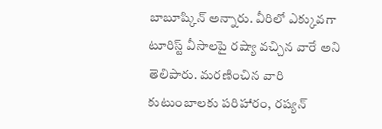బాబూష్కిన్ అన్నారు. వీరిలో ఎక్కువగా టూరిస్ట్ వీసాలపై రష్యా వచ్చిన వారే అని తెలిపారు. మరణించిన వారి కుటుంబాలకు పరిహారం, రష్యన్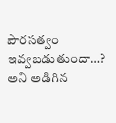పౌరసత్వం ఇవ్వబడుతుందా…? అని అడిగిన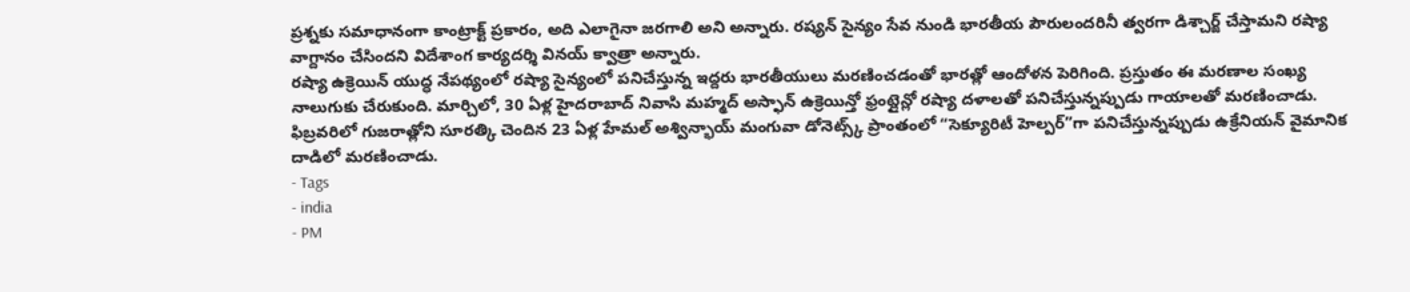ప్రశ్నకు సమాధానంగా కాంట్రాక్ట్ ప్రకారం, అది ఎలాగైనా జరగాలి అని అన్నారు. రష్యన్ సైన్యం సేవ నుండి భారతీయ పౌరులందరినీ త్వరగా డిశ్చార్జ్ చేస్తామని రష్యా వాగ్దానం చేసిందని విదేశాంగ కార్యదర్శి వినయ్ క్వాత్రా అన్నారు.
రష్యా ఉక్రెయిన్ యుద్ధ నేపథ్యంలో రష్యా సైన్యంలో పనిచేస్తున్న ఇద్దరు భారతీయులు మరణించడంతో భారత్లో ఆందోళన పెరిగింది. ప్రస్తుతం ఈ మరణాల సంఖ్య నాలుగుకు చేరుకుంది. మార్చిలో, 30 ఏళ్ల హైదరాబాద్ నివాసి మహ్మద్ అస్ఫాన్ ఉక్రెయిన్తో ఫ్రంట్లైన్లో రష్యా దళాలతో పనిచేస్తున్నప్పుడు గాయాలతో మరణించాడు. ఫిబ్రవరిలో గుజరాత్లోని సూరత్కి చెందిన 23 ఏళ్ల హేమల్ అశ్విన్భాయ్ మంగువా డోనెట్స్క్ ప్రాంతంలో “సెక్యూరిటీ హెల్పర్”గా పనిచేస్తున్నప్పుడు ఉక్రేనియన్ వైమానిక దాడిలో మరణించాడు.
- Tags
- india
- PM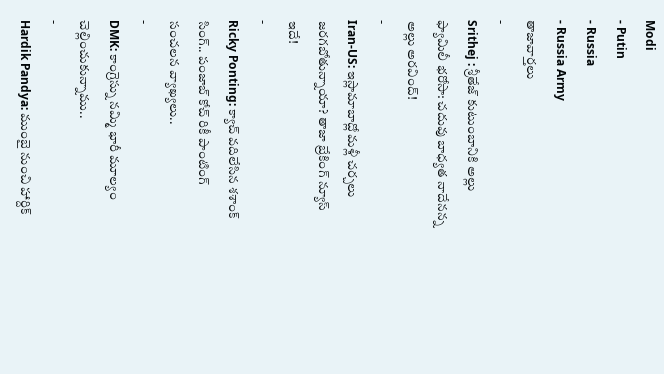Modi
- Putin
- Russia
- Russia Army
తాజావార్తలు
-
Srithej : శ్రీతేజ్ కుటుంబానికి అల్లు ఫ్యామిలీ భరోసా: చదువు బాధ్యత నాదేనన్న అల్లు అరవింద్!
-
Iran-US: ఇస్లామాబాద్లో మళ్లీ చర్చలు జరగబోతున్నాయా? తాజా బ్రేకింగ్ న్యూస్ ఇదే!
-
Ricky Ponting: క్యాచ్ వదిలేసిన శశాంక్ సింగ్.. పంజాబ్ కోచ్ రికీ పాంటింగ్ సంచలన వ్యాఖ్యలు..
-
DMK: కాంగ్రెస్ను నమ్మి భారీ మూల్యం చెల్లించుకున్నాము..
-
Hardik Pandya: ముంబై నుంచి హార్దిక్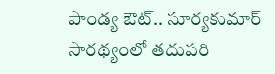పాండ్య ఔట్.. సూర్యకుమార్ సారథ్యంలో తదుపరి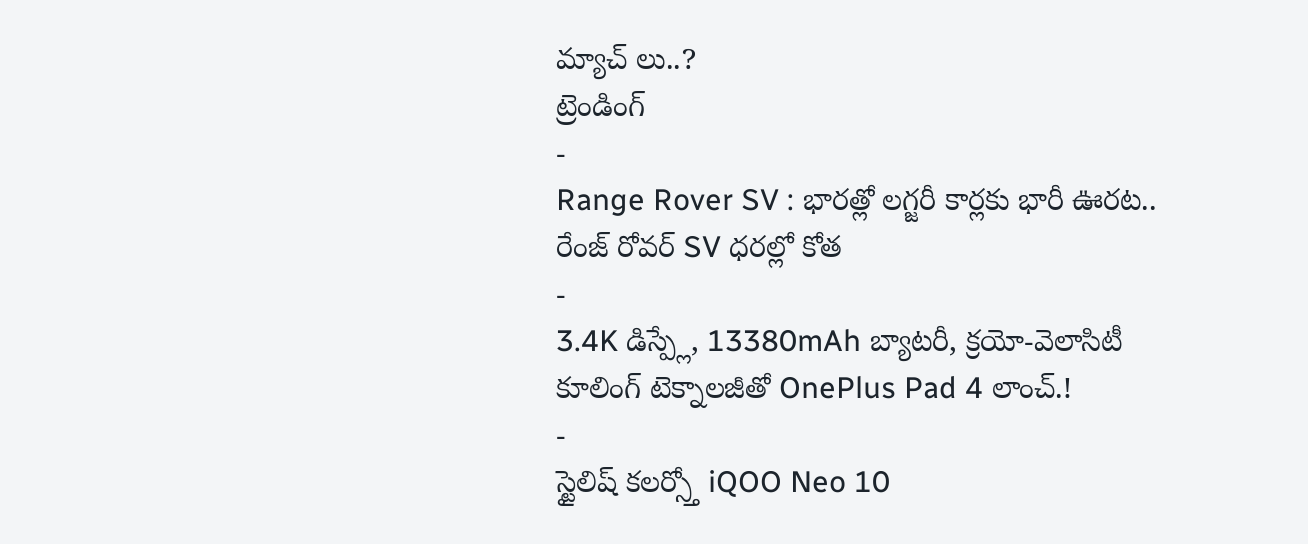మ్యాచ్ లు..?
ట్రెండింగ్
-
Range Rover SV : భారత్లో లగ్జరీ కార్లకు భారీ ఊరట.. రేంజ్ రోవర్ SV ధరల్లో కోత
-
3.4K డిస్ప్లే, 13380mAh బ్యాటరీ, క్రయో-వెలాసిటీ కూలింగ్ టెక్నాలజీతో OnePlus Pad 4 లాంచ్.!
-
స్టైలిష్ కలర్స్తో iQOO Neo 10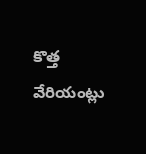కొత్త వేరియంట్లు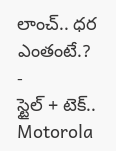లాంచ్.. ధర ఎంతంటే.?
-
స్టైల్ + టెక్.. Motorola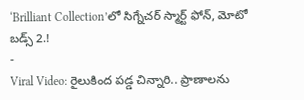‘Brilliant Collection’లో సిగ్నేచర్ స్మార్ట్ ఫోన్, మోటో బడ్స్ 2.!
-
Viral Video: రైలుకింద పడ్డ చిన్నారి.. ప్రాణాలను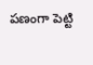పణంగా పెట్టి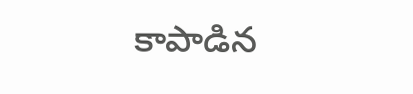కాపాడిన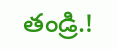తండ్రి.!